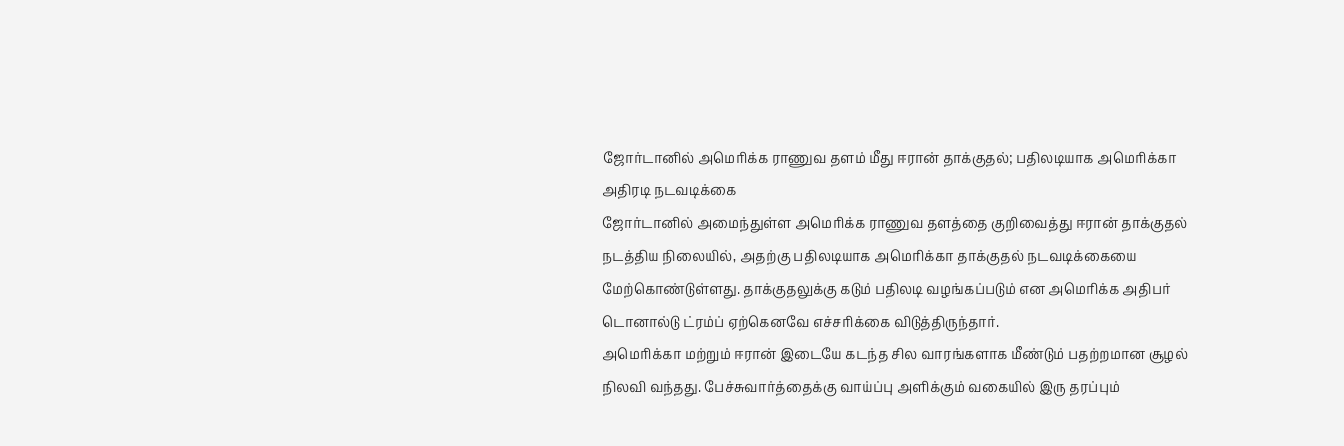ஜோர்டானில் அமெரிக்க ராணுவ தளம் மீது ஈரான் தாக்குதல்; பதிலடியாக அமெரிக்கா அதிரடி நடவடிக்கை
ஜோர்டானில் அமைந்துள்ள அமெரிக்க ராணுவ தளத்தை குறிவைத்து ஈரான் தாக்குதல் நடத்திய நிலையில், அதற்கு பதிலடியாக அமெரிக்கா தாக்குதல் நடவடிக்கையை மேற்கொண்டுள்ளது. தாக்குதலுக்கு கடும் பதிலடி வழங்கப்படும் என அமெரிக்க அதிபர் டொனால்டு ட்ரம்ப் ஏற்கெனவே எச்சரிக்கை விடுத்திருந்தார்.
அமெரிக்கா மற்றும் ஈரான் இடையே கடந்த சில வாரங்களாக மீண்டும் பதற்றமான சூழல் நிலவி வந்தது. பேச்சுவார்த்தைக்கு வாய்ப்பு அளிக்கும் வகையில் இரு தரப்பும்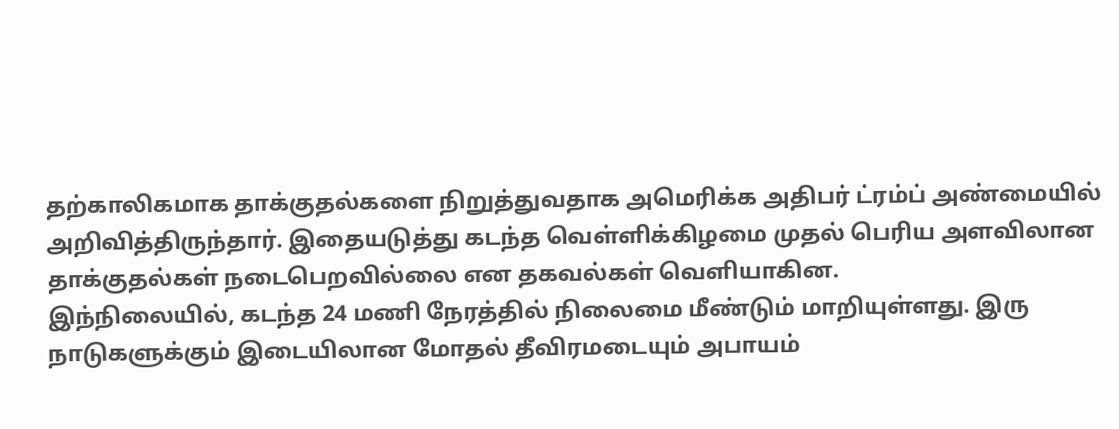தற்காலிகமாக தாக்குதல்களை நிறுத்துவதாக அமெரிக்க அதிபர் ட்ரம்ப் அண்மையில் அறிவித்திருந்தார். இதையடுத்து கடந்த வெள்ளிக்கிழமை முதல் பெரிய அளவிலான தாக்குதல்கள் நடைபெறவில்லை என தகவல்கள் வெளியாகின.
இந்நிலையில், கடந்த 24 மணி நேரத்தில் நிலைமை மீண்டும் மாறியுள்ளது. இரு நாடுகளுக்கும் இடையிலான மோதல் தீவிரமடையும் அபாயம்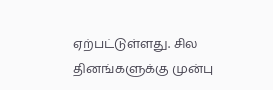ஏற்பட்டுள்ளது. சில தினங்களுக்கு முன்பு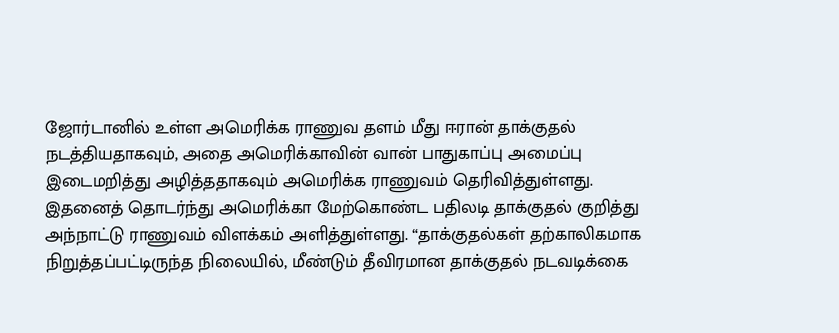ஜோர்டானில் உள்ள அமெரிக்க ராணுவ தளம் மீது ஈரான் தாக்குதல் நடத்தியதாகவும், அதை அமெரிக்காவின் வான் பாதுகாப்பு அமைப்பு இடைமறித்து அழித்ததாகவும் அமெரிக்க ராணுவம் தெரிவித்துள்ளது.
இதனைத் தொடர்ந்து அமெரிக்கா மேற்கொண்ட பதிலடி தாக்குதல் குறித்து அந்நாட்டு ராணுவம் விளக்கம் அளித்துள்ளது. “தாக்குதல்கள் தற்காலிகமாக நிறுத்தப்பட்டிருந்த நிலையில், மீண்டும் தீவிரமான தாக்குதல் நடவடிக்கை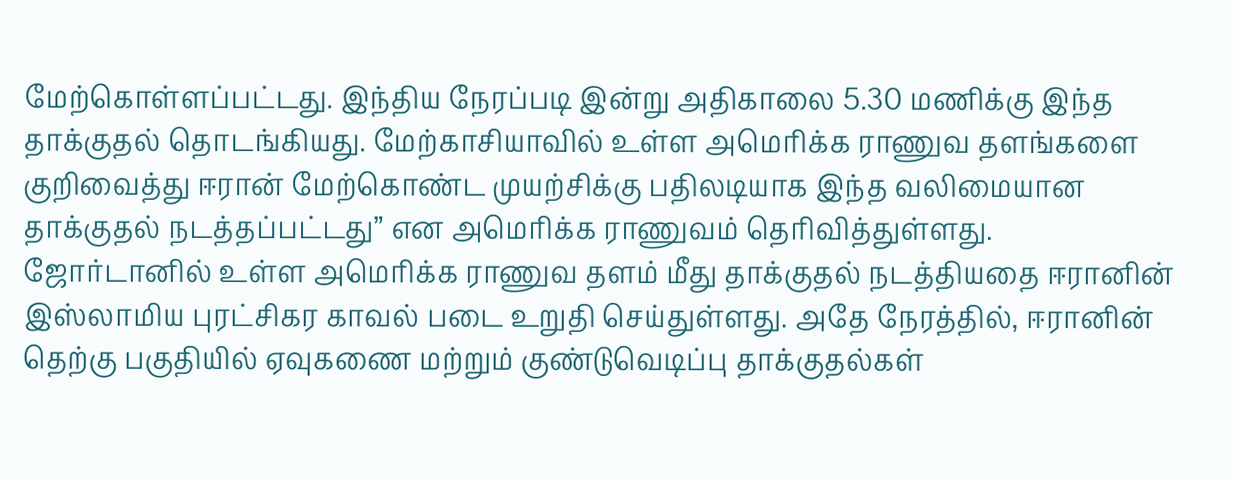மேற்கொள்ளப்பட்டது. இந்திய நேரப்படி இன்று அதிகாலை 5.30 மணிக்கு இந்த தாக்குதல் தொடங்கியது. மேற்காசியாவில் உள்ள அமெரிக்க ராணுவ தளங்களை குறிவைத்து ஈரான் மேற்கொண்ட முயற்சிக்கு பதிலடியாக இந்த வலிமையான தாக்குதல் நடத்தப்பட்டது” என அமெரிக்க ராணுவம் தெரிவித்துள்ளது.
ஜோர்டானில் உள்ள அமெரிக்க ராணுவ தளம் மீது தாக்குதல் நடத்தியதை ஈரானின் இஸ்லாமிய புரட்சிகர காவல் படை உறுதி செய்துள்ளது. அதே நேரத்தில், ஈரானின் தெற்கு பகுதியில் ஏவுகணை மற்றும் குண்டுவெடிப்பு தாக்குதல்கள்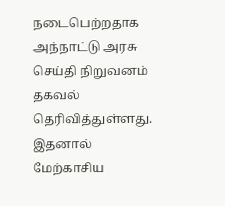நடைபெற்றதாக அந்நாட்டு அரசு செய்தி நிறுவனம் தகவல் தெரிவித்துள்ளது. இதனால் மேற்காசிய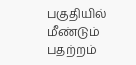பகுதியில் மீண்டும் பதற்றம்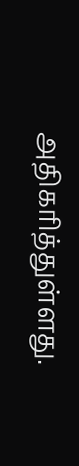அதிகரித்துள்ளது.